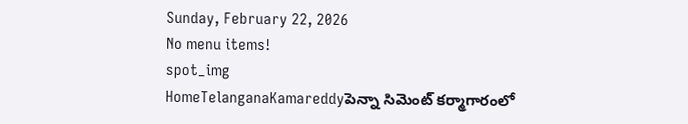Sunday, February 22, 2026
No menu items!
spot_img
HomeTelanganaKamareddyపెన్నా సిమెంట్ కర్మాగారంలో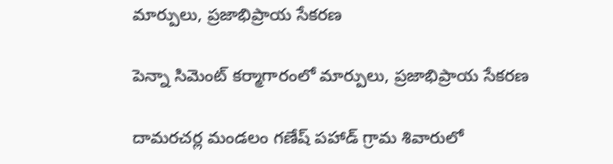మార్పులు, ప్రజాభిప్రాయ సేకరణ

పెన్నా సిమెంట్ కర్మాగారంలో మార్పులు, ప్రజాభిప్రాయ సేకరణ

దామరచర్ల మండలం గణేష్ పహాడ్ గ్రామ శివారులో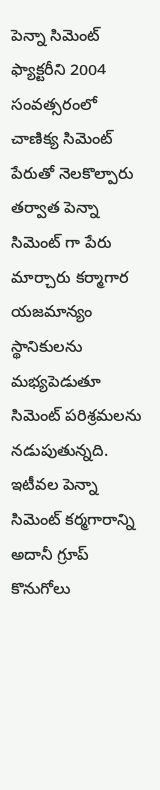పెన్నా సిమెంట్ ఫ్యాక్టరీని 2004 సంవత్సరంలో చాణిక్య సిమెంట్ పేరుతో నెలకొల్పారు తర్వాత పెన్నా సిమెంట్ గా పేరు మార్చారు కర్మాగార యజమాన్యం స్థానికులను మభ్యపెడుతూ సిమెంట్ పరిశ్రమలను నడుపుతున్నది. ఇటీవల పెన్నా సిమెంట్ కర్మగారాన్ని అదానీ గ్రూప్ కొనుగోలు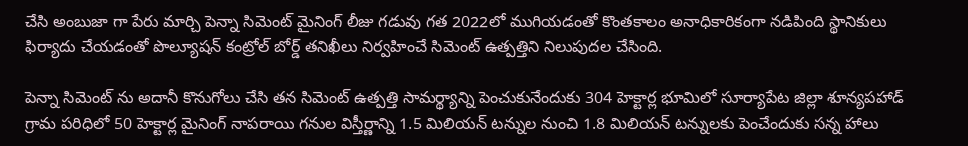చేసి అంబుజా గా పేరు మార్చి పెన్నా సిమెంట్ మైనింగ్ లీజు గడువు గత 2022లో ముగియడంతో కొంతకాలం అనాధికారికంగా నడిపింది స్థానికులు ఫిర్యాదు చేయడంతో పొల్యూషన్ కంట్రోల్ బోర్డ్ తనిఖీలు నిర్వహించే సిమెంట్ ఉత్పత్తిని నిలుపుదల చేసింది.

పెన్నా సిమెంట్ ను అదానీ కొనుగోలు చేసి తన సిమెంట్ ఉత్పత్తి సామర్థ్యాన్ని పెంచుకునేందుకు 304 హెక్టార్ల భూమిలో సూర్యాపేట జిల్లా శూన్యపహాడ్ గ్రామ పరిధిలో 50 హెక్టార్ల మైనింగ్ నాపరాయి గనుల విస్తీర్ణాన్ని 1.5 మిలియన్ టన్నుల నుంచి 1.8 మిలియన్ టన్నులకు పెంచేందుకు సన్న హాలు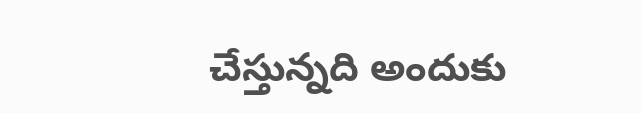చేస్తున్నది అందుకు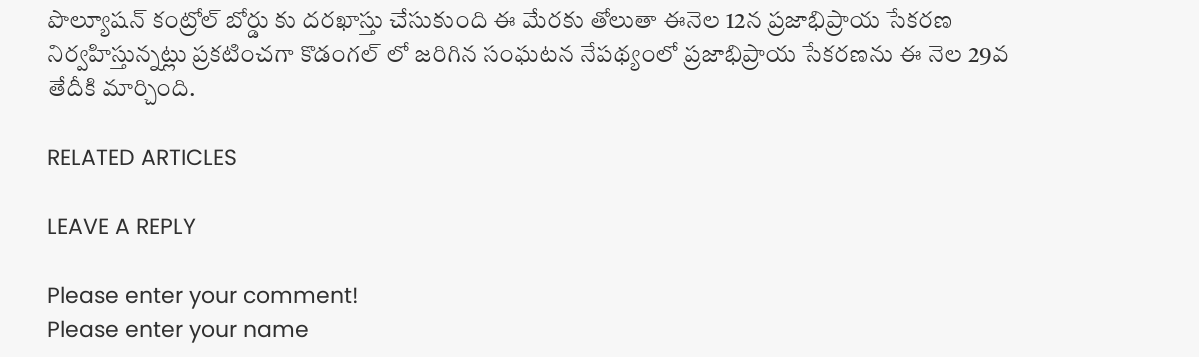పొల్యూషన్ కంట్రోల్ బోర్డు కు దరఖాస్తు చేసుకుంది ఈ మేరకు తోలుతా ఈనెల 12న ప్రజాభిప్రాయ సేకరణ నిర్వహిస్తున్నట్లు ప్రకటించగా కొడంగల్ లో జరిగిన సంఘటన నేపథ్యంలో ప్రజాభిప్రాయ సేకరణను ఈ నెల 29వ తేదీకి మార్చింది.

RELATED ARTICLES

LEAVE A REPLY

Please enter your comment!
Please enter your name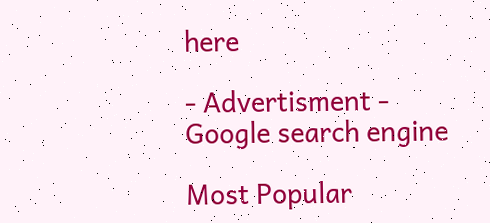here

- Advertisment -
Google search engine

Most Popular